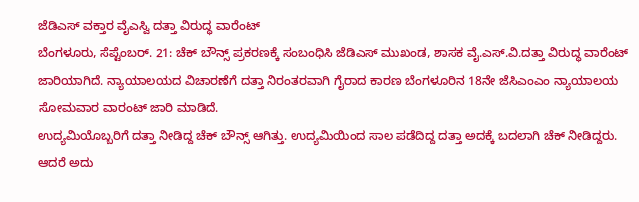ಜೆಡಿಎಸ್ ವಕ್ತಾರ ವೈಎಸ್ವಿ ದತ್ತಾ ವಿರುದ್ಧ ವಾರೆಂಟ್
ಬೆಂಗಳೂರು, ಸೆಪ್ಟೆಂಬರ್. 21: ಚೆಕ್ ಬೌನ್ಸ್ ಪ್ರಕರಣಕ್ಕೆ ಸಂಬಂಧಿಸಿ ಜೆಡಿಎಸ್ ಮುಖಂಡ, ಶಾಸಕ ವೈ.ಎಸ್.ವಿ.ದತ್ತಾ ವಿರುದ್ಧ ವಾರೆಂಟ್ ಜಾರಿಯಾಗಿದೆ. ನ್ಯಾಯಾಲಯದ ವಿಚಾರಣೆಗೆ ದತ್ತಾ ನಿರಂತರವಾಗಿ ಗೈರಾದ ಕಾರಣ ಬೆಂಗಳೂರಿನ 18ನೇ ಜೆಸಿಎಂಎಂ ನ್ಯಾಯಾಲಯ ಸೋಮವಾರ ವಾರಂಟ್ ಜಾರಿ ಮಾಡಿದೆ.
ಉದ್ಯಮಿಯೊಬ್ಬರಿಗೆ ದತ್ತಾ ನೀಡಿದ್ದ ಚೆಕ್ ಬೌನ್ಸ್ ಆಗಿತ್ತು. ಉದ್ಯಮಿಯಿಂದ ಸಾಲ ಪಡೆದಿದ್ದ ದತ್ತಾ ಅದಕ್ಕೆ ಬದಲಾಗಿ ಚೆಕ್ ನೀಡಿದ್ದರು. ಆದರೆ ಅದು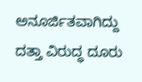ಅನೂರ್ಜಿತವಾಗಿದ್ದು ದತ್ತಾ ವಿರುದ್ಧ ದೂರು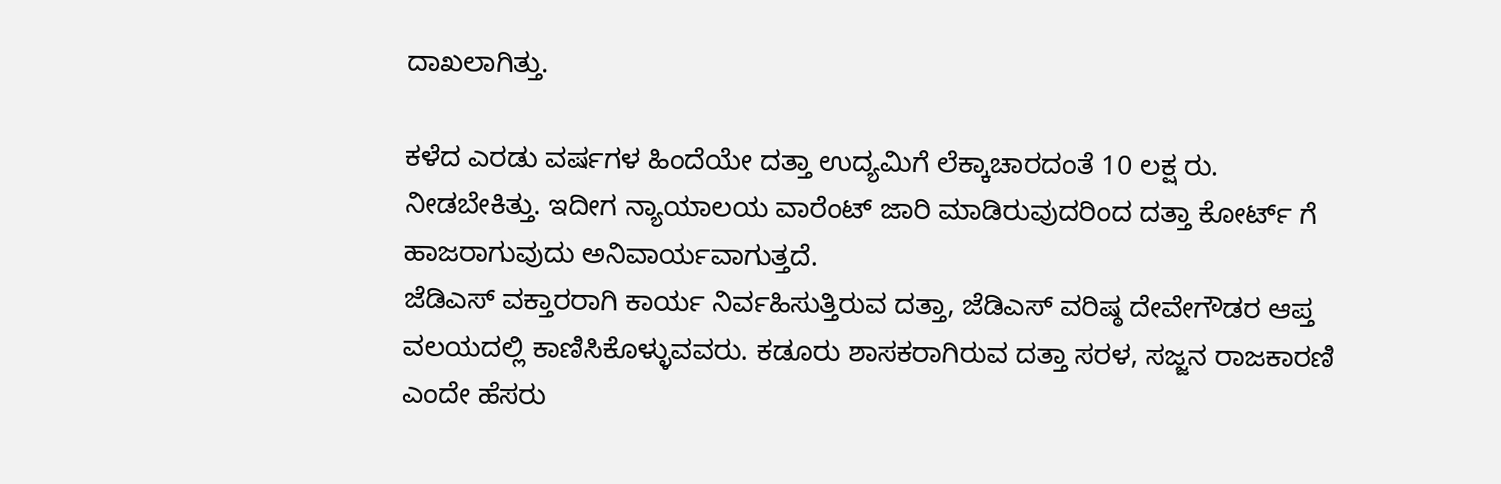ದಾಖಲಾಗಿತ್ತು.

ಕಳೆದ ಎರಡು ವರ್ಷಗಳ ಹಿಂದೆಯೇ ದತ್ತಾ ಉದ್ಯಮಿಗೆ ಲೆಕ್ಕಾಚಾರದಂತೆ 10 ಲಕ್ಷ ರು. ನೀಡಬೇಕಿತ್ತು. ಇದೀಗ ನ್ಯಾಯಾಲಯ ವಾರೆಂಟ್ ಜಾರಿ ಮಾಡಿರುವುದರಿಂದ ದತ್ತಾ ಕೋರ್ಟ್ ಗೆ ಹಾಜರಾಗುವುದು ಅನಿವಾರ್ಯವಾಗುತ್ತದೆ.
ಜೆಡಿಎಸ್ ವಕ್ತಾರರಾಗಿ ಕಾರ್ಯ ನಿರ್ವಹಿಸುತ್ತಿರುವ ದತ್ತಾ, ಜೆಡಿಎಸ್ ವರಿಷ್ಠ ದೇವೇಗೌಡರ ಆಪ್ತ ವಲಯದಲ್ಲಿ ಕಾಣಿಸಿಕೊಳ್ಳುವವರು. ಕಡೂರು ಶಾಸಕರಾಗಿರುವ ದತ್ತಾ ಸರಳ, ಸಜ್ಜನ ರಾಜಕಾರಣಿ ಎಂದೇ ಹೆಸರು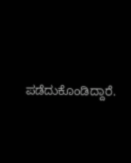ಪಡೆದುಕೊಂಡಿದ್ದಾರೆ.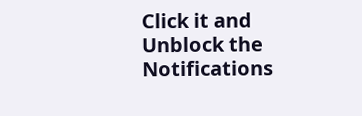Click it and Unblock the Notifications